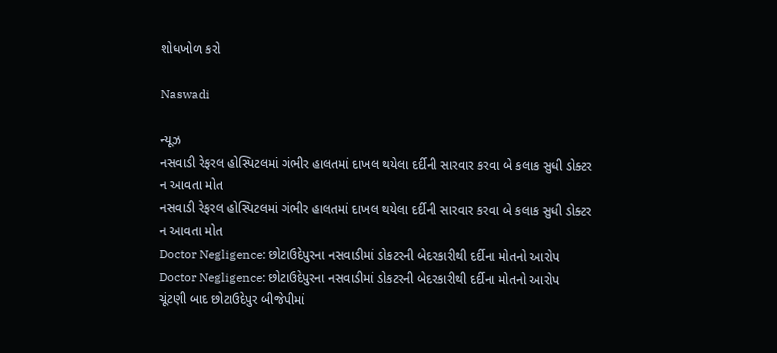શોધખોળ કરો

Naswadi

ન્યૂઝ
નસવાડી રેફરલ હોસ્પિટલમાં ગંભીર હાલતમાં દાખલ થયેલા દર્દીની સારવાર કરવા બે કલાક સુધી ડોક્ટર ન આવતા મોત
નસવાડી રેફરલ હોસ્પિટલમાં ગંભીર હાલતમાં દાખલ થયેલા દર્દીની સારવાર કરવા બે કલાક સુધી ડોક્ટર ન આવતા મોત
Doctor Negligence: છોટાઉદેપુરના નસવાડીમાં ડોકટરની બેદરકારીથી દર્દીના મોતનો આરોપ
Doctor Negligence: છોટાઉદેપુરના નસવાડીમાં ડોકટરની બેદરકારીથી દર્દીના મોતનો આરોપ
ચૂંટણી બાદ છોટાઉદેપુર બીજેપીમાં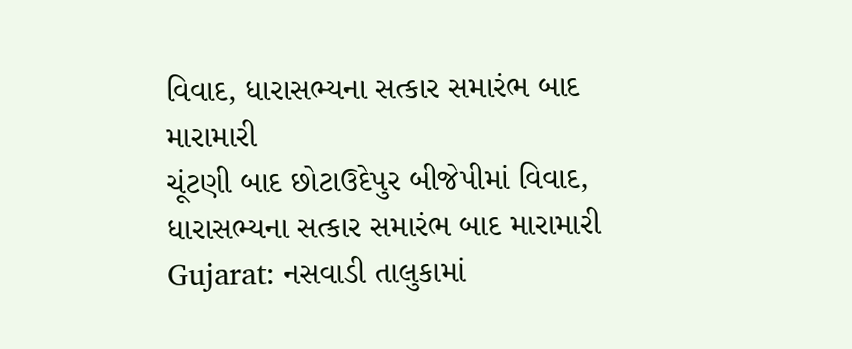વિવાદ, ધારાસભ્યના સત્કાર સમારંભ બાદ મારામારી
ચૂંટણી બાદ છોટાઉદેપુર બીજેપીમાં વિવાદ, ધારાસભ્યના સત્કાર સમારંભ બાદ મારામારી
Gujarat: નસવાડી તાલુકામાં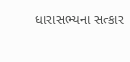ધારાસભ્યના સત્કાર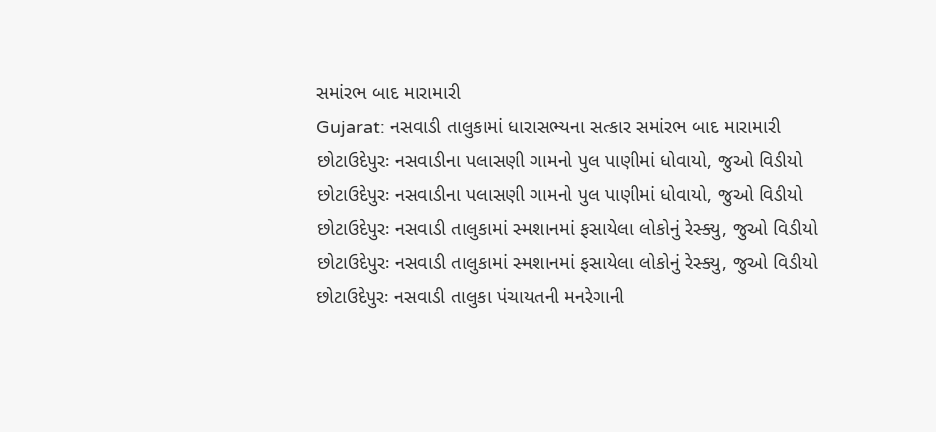સમાંરભ બાદ મારામારી
Gujarat: નસવાડી તાલુકામાં ધારાસભ્યના સત્કાર સમાંરભ બાદ મારામારી
છોટાઉદેપુરઃ નસવાડીના પલાસણી ગામનો પુલ પાણીમાં ધોવાયો, જુઓ વિડીયો
છોટાઉદેપુરઃ નસવાડીના પલાસણી ગામનો પુલ પાણીમાં ધોવાયો, જુઓ વિડીયો
છોટાઉદેપુરઃ નસવાડી તાલુકામાં સ્મશાનમાં ફસાયેલા લોકોનું રેસ્ક્યુ, જુઓ વિડીયો
છોટાઉદેપુરઃ નસવાડી તાલુકામાં સ્મશાનમાં ફસાયેલા લોકોનું રેસ્ક્યુ, જુઓ વિડીયો
છોટાઉદેપુરઃ નસવાડી તાલુકા પંચાયતની મનરેગાની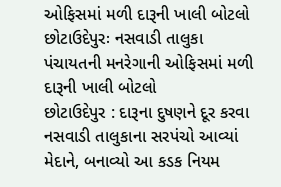ઓફિસમાં મળી દારૂની ખાલી બોટલો
છોટાઉદેપુરઃ નસવાડી તાલુકા પંચાયતની મનરેગાની ઓફિસમાં મળી દારૂની ખાલી બોટલો
છોટાઉદેપુર : દારૂના દુષણને દૂર કરવા નસવાડી તાલુકાના સરપંચો આવ્યાં મેદાને, બનાવ્યો આ કડક નિયમ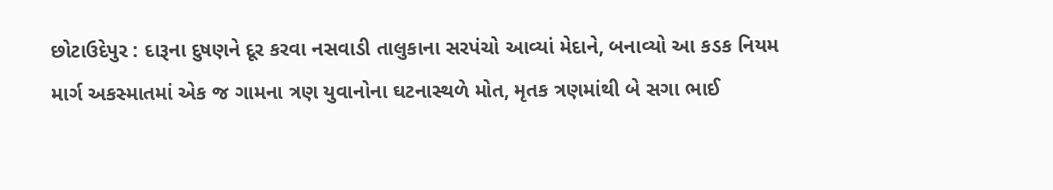છોટાઉદેપુર : દારૂના દુષણને દૂર કરવા નસવાડી તાલુકાના સરપંચો આવ્યાં મેદાને, બનાવ્યો આ કડક નિયમ
માર્ગ અકસ્માતમાં એક જ ગામના ત્રણ યુવાનોના ઘટનાસ્થળે મોત, મૃતક ત્રણમાંથી બે સગા ભાઈ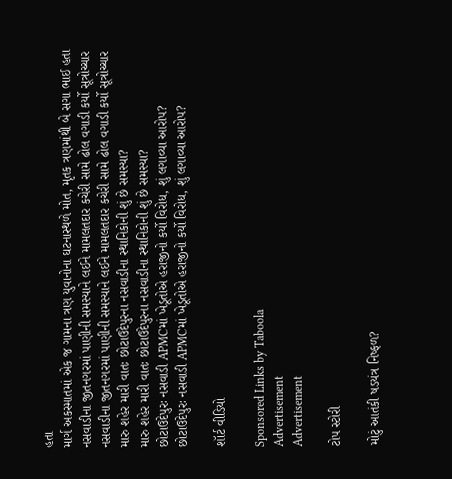હતા
માર્ગ અકસ્માતમાં એક જ ગામના ત્રણ યુવાનોના ઘટનાસ્થળે મોત, મૃતક ત્રણમાંથી બે સગા ભાઈ હતા
નસવાડીના જીતનગરમાં પાણીની સમસ્યાને લઈને મામલતદાર કચેરી સામે ઢોલ વગાડી કર્યો સૂત્રોચ્ચાર
નસવાડીના જીતનગરમાં પાણીની સમસ્યાને લઈને મામલતદાર કચેરી સામે ઢોલ વગાડી કર્યો સૂત્રોચ્ચાર
મારુ શહેર મારી વાતઃ છોટાઉદેપુરના નસવાડીના સ્થાનિકોની શું છે સમસ્યા?
મારુ શહેર મારી વાતઃ છોટાઉદેપુરના નસવાડીના સ્થાનિકોની શું છે સમસ્યા?
છોટાઉદેપુરઃ નસવાડી APMCમાં ખેડૂતોએ હરાજીનો કર્યો વિરોધ, શું લગાવ્યા આરોપ?
છોટાઉદેપુરઃ નસવાડી APMCમાં ખેડૂતોએ હરાજીનો કર્યો વિરોધ, શું લગાવ્યા આરોપ?

શૉર્ટ વીડિયો

Sponsored Links by Taboola
Advertisement
Advertisement

ટોપ સ્ટોરી

મોટું આતંકી ષડયંત્ર નિષ્ફળ?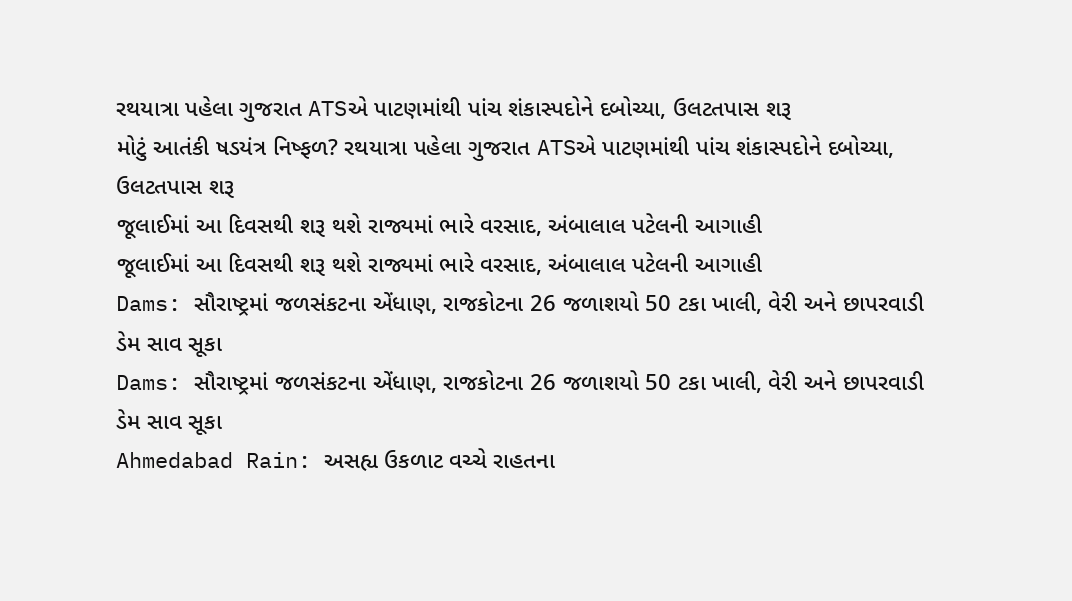રથયાત્રા પહેલા ગુજરાત ATSએ પાટણમાંથી પાંચ શંકાસ્પદોને દબોચ્યા, ઉલટતપાસ શરૂ
મોટું આતંકી ષડયંત્ર નિષ્ફળ? રથયાત્રા પહેલા ગુજરાત ATSએ પાટણમાંથી પાંચ શંકાસ્પદોને દબોચ્યા, ઉલટતપાસ શરૂ
જૂલાઈમાં આ દિવસથી શરૂ થશે રાજ્યમાં ભારે વરસાદ, અંબાલાલ પટેલની આગાહી
જૂલાઈમાં આ દિવસથી શરૂ થશે રાજ્યમાં ભારે વરસાદ, અંબાલાલ પટેલની આગાહી
Dams: સૌરાષ્ટ્રમાં જળસંકટના એંધાણ, રાજકોટના 26 જળાશયો 50 ટકા ખાલી, વેરી અને છાપરવાડી ડેમ સાવ સૂકા
Dams: સૌરાષ્ટ્રમાં જળસંકટના એંધાણ, રાજકોટના 26 જળાશયો 50 ટકા ખાલી, વેરી અને છાપરવાડી ડેમ સાવ સૂકા
Ahmedabad Rain: અસહ્ય ઉકળાટ વચ્ચે રાહતના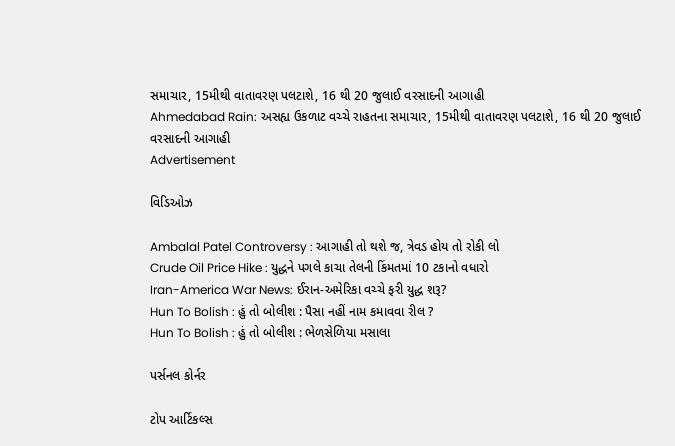સમાચાર, 15મીથી વાતાવરણ પલટાશે, 16 થી 20 જુલાઈ વરસાદની આગાહી
Ahmedabad Rain: અસહ્ય ઉકળાટ વચ્ચે રાહતના સમાચાર, 15મીથી વાતાવરણ પલટાશે, 16 થી 20 જુલાઈ વરસાદની આગાહી
Advertisement

વિડિઓઝ

Ambalal Patel Controversy : આગાહી તો થશે જ, ત્રેવડ હોય તો રોકી લો
Crude Oil Price Hike : યુદ્ધને પગલે કાચા તેલની કિંમતમાં 10 ટકાનો વધારો
Iran-America War News: ઈરાન-અમેરિકા વચ્ચે ફરી યુદ્ધ શરૂ?
Hun To Bolish : હું તો બોલીશ : પૈસા નહીં નામ કમાવવા રીલ ?
Hun To Bolish : હું તો બોલીશ : ભેળસેળિયા મસાલા

પર્સનલ કોર્નર

ટોપ આર્ટિકલ્સ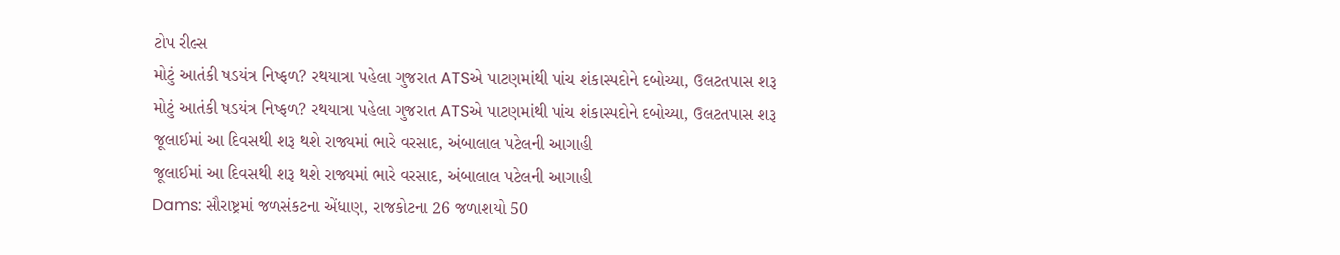ટોપ રીલ્સ
મોટું આતંકી ષડયંત્ર નિષ્ફળ? રથયાત્રા પહેલા ગુજરાત ATSએ પાટણમાંથી પાંચ શંકાસ્પદોને દબોચ્યા, ઉલટતપાસ શરૂ
મોટું આતંકી ષડયંત્ર નિષ્ફળ? રથયાત્રા પહેલા ગુજરાત ATSએ પાટણમાંથી પાંચ શંકાસ્પદોને દબોચ્યા, ઉલટતપાસ શરૂ
જૂલાઈમાં આ દિવસથી શરૂ થશે રાજ્યમાં ભારે વરસાદ, અંબાલાલ પટેલની આગાહી
જૂલાઈમાં આ દિવસથી શરૂ થશે રાજ્યમાં ભારે વરસાદ, અંબાલાલ પટેલની આગાહી
Dams: સૌરાષ્ટ્રમાં જળસંકટના એંધાણ, રાજકોટના 26 જળાશયો 50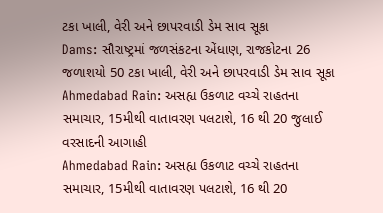ટકા ખાલી, વેરી અને છાપરવાડી ડેમ સાવ સૂકા
Dams: સૌરાષ્ટ્રમાં જળસંકટના એંધાણ, રાજકોટના 26 જળાશયો 50 ટકા ખાલી, વેરી અને છાપરવાડી ડેમ સાવ સૂકા
Ahmedabad Rain: અસહ્ય ઉકળાટ વચ્ચે રાહતના સમાચાર, 15મીથી વાતાવરણ પલટાશે, 16 થી 20 જુલાઈ વરસાદની આગાહી
Ahmedabad Rain: અસહ્ય ઉકળાટ વચ્ચે રાહતના સમાચાર, 15મીથી વાતાવરણ પલટાશે, 16 થી 20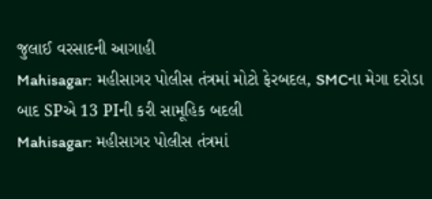જુલાઈ વરસાદની આગાહી
Mahisagar: મહીસાગર પોલીસ તંત્રમાં મોટો ફેરબદલ, SMCના મેગા દરોડા બાદ SPએ 13 PIની કરી સામૂહિક બદલી
Mahisagar: મહીસાગર પોલીસ તંત્રમાં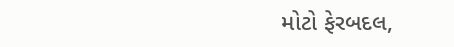મોટો ફેરબદલ,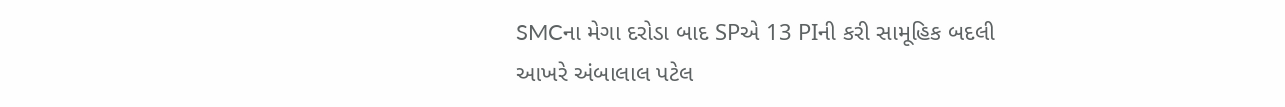SMCના મેગા દરોડા બાદ SPએ 13 PIની કરી સામૂહિક બદલી
આખરે અંબાલાલ પટેલ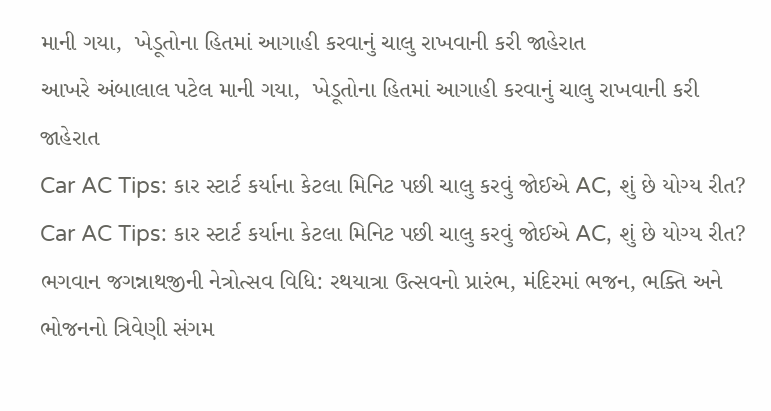માની ગયા,  ખેડૂતોના હિતમાં આગાહી કરવાનું ચાલુ રાખવાની કરી જાહેરાત
આખરે અંબાલાલ પટેલ માની ગયા,  ખેડૂતોના હિતમાં આગાહી કરવાનું ચાલુ રાખવાની કરી જાહેરાત
Car AC Tips: કાર સ્ટાર્ટ કર્યાના કેટલા મિનિટ પછી ચાલુ કરવું જોઈએ AC, શું છે યોગ્ય રીત?
Car AC Tips: કાર સ્ટાર્ટ કર્યાના કેટલા મિનિટ પછી ચાલુ કરવું જોઈએ AC, શું છે યોગ્ય રીત?
ભગવાન જગન્નાથજીની નેત્રોત્સવ વિધિ: રથયાત્રા ઉત્સવનો પ્રારંભ, મંદિરમાં ભજન, ભક્તિ અને ભોજનનો ત્રિવેણી સંગમ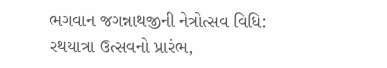ભગવાન જગન્નાથજીની નેત્રોત્સવ વિધિ: રથયાત્રા ઉત્સવનો પ્રારંભ,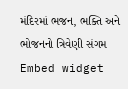મંદિરમાં ભજન, ભક્તિ અને ભોજનનો ત્રિવેણી સંગમ
Embed widget